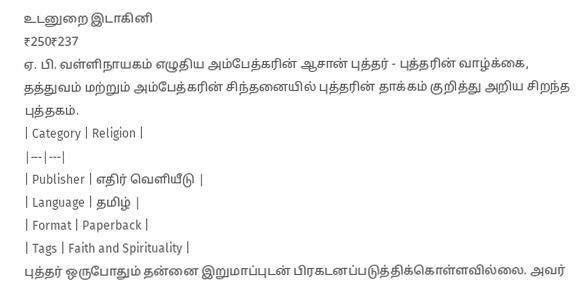உடனுறை இடாகினி
₹250₹237
ஏ. பி. வள்ளிநாயகம் எழுதிய அம்பேத்கரின் ஆசான் புத்தர் - புத்தரின் வாழ்க்கை, தத்துவம் மற்றும் அம்பேத்கரின் சிந்தனையில் புத்தரின் தாக்கம் குறித்து அறிய சிறந்த புத்தகம்.
| Category | Religion |
|---|---|
| Publisher | எதிர் வெளியீடு |
| Language | தமிழ் |
| Format | Paperback |
| Tags | Faith and Spirituality |
புத்தர் ஒருபோதும் தன்னை இறுமாப்புடன் பிரகடனப்படுத்திக்கொள்ளவில்லை. அவர்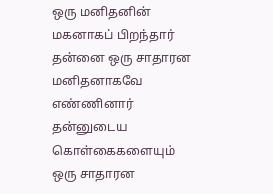ஒரு மனிதனின் மகனாகப் பிறந்தார் தன்னை ஒரு சாதாரன மனிதனாகவே எண்ணினார் தன்னுடைய கொள்கைகளையும் ஒரு சாதாரன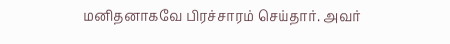மனிதனாகவே பிரச்சாரம் செய்தார். அவர்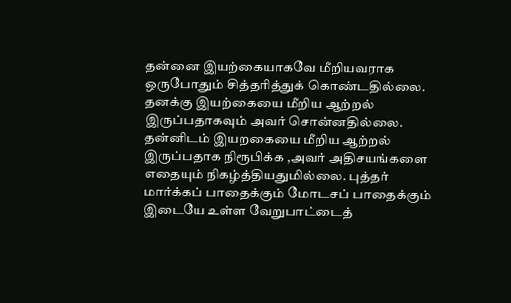தன்னை இயற்கையாகவே மீறியவராக ஒருபோதும் சித்தரித்துக் கொண்டதில்லை. தனக்கு இயற்கையை மீறிய ஆற்றல் இருப்பதாகவும் அவர் சொன்னதில்லை. தன்னிடம் இயறகையை மீறிய ஆற்றல் இருப்பதாக நிரூபிக்க ,அவர் அதிசயங்களை எதையும் நிகழ்த்தியதுமில்லை. புத்தர் மார்க்கப் பாதைக்கும் மோடசப் பாதைக்கும் இடையே உள்ள வேறுபாட்டைத்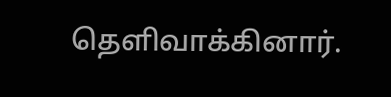தெளிவாக்கினார்.